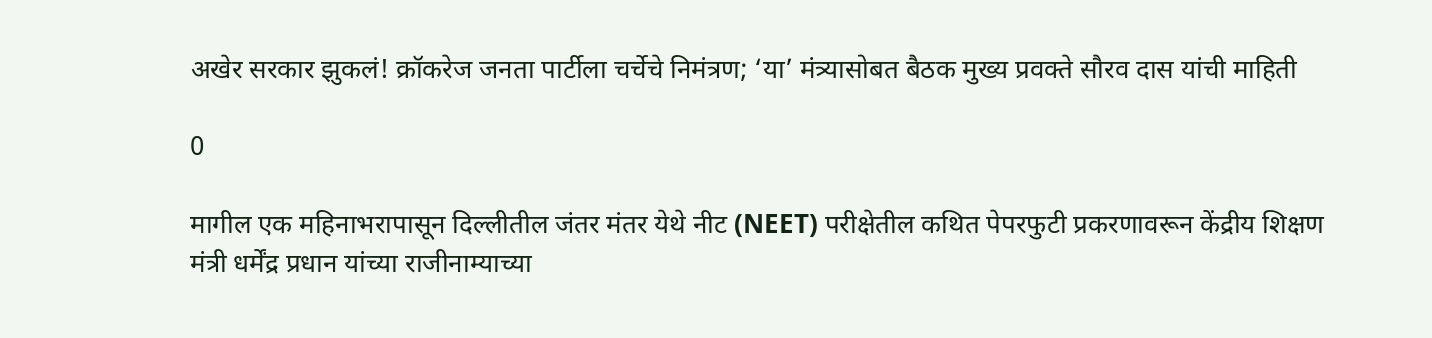अखेर सरकार झुकलं! क्रॉकरेज जनता पार्टीला चर्चेचे निमंत्रण; ‘या’ मंत्र्यासोबत बैठक मुख्य प्रवक्ते सौरव दास यांची माहिती

0

मागील एक महिनाभरापासून दिल्लीतील जंतर मंतर येथे नीट (NEET) परीक्षेतील कथित पेपरफुटी प्रकरणावरून केंद्रीय शिक्षण मंत्री धर्मेंद्र प्रधान यांच्या राजीनाम्याच्या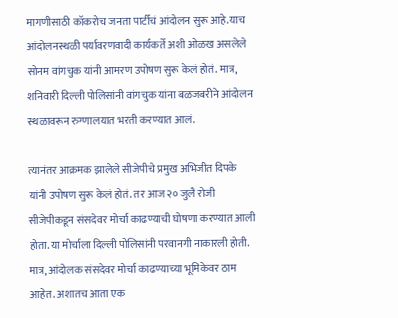मागणीसाठी कॉकरोच जनता पार्टीचं आंदोलन सुरू आहे.याच आंदोलनस्थळी पर्यावरणवादी कार्यकर्ते अशी ओळख असलेले सोनम वांगचुक यांनी आमरण उपोषण सुरू केलं होतं. मात्र, शनिवारी दिल्ली पोलिसांनी वांगचुक यांना बळजबरीने आंदोलन स्थळावरून रुग्णालयात भरती करण्यात आलं.

त्यानंतर आक्रमक झालेले सीजेपीचे प्रमुख अभिजीत दिपके यांनी उपोषण सुरू केलं होतं. तर आज २० जुलै रोजी सीजेपीकडून संसदेवर मोर्चा काढण्याची घोषणा करण्यात आली होता. या मोर्चाला दिल्ली पोलिसांनी परवानगी नाकारली होती. मात्र, आंदोलक संसदेवर मोर्चा काढण्याच्या भूमिकेवर ठाम आहेत. अशातच आता एक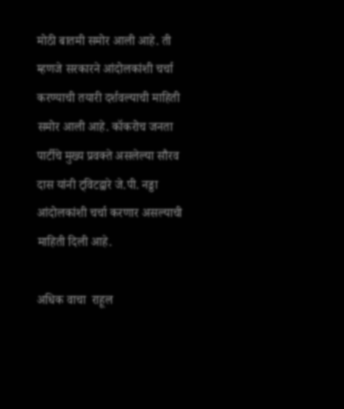मोठी बातमी समोर आली आहे. ती म्हणजे सरकारने आंदोलकांशी चर्चा करण्याची तयारी दर्शवल्याची माहिती समोर आली आहे. कॉकरोच जनता पार्टीचे मुख्य प्रवक्ते असलेल्या सौरव दास यांनी ट्विटद्वारे जे.पी. नड्डा आंदोलकांशी चर्चा करणार असल्याची माहिती दिली आहे.

अधिक वाचा  राहूल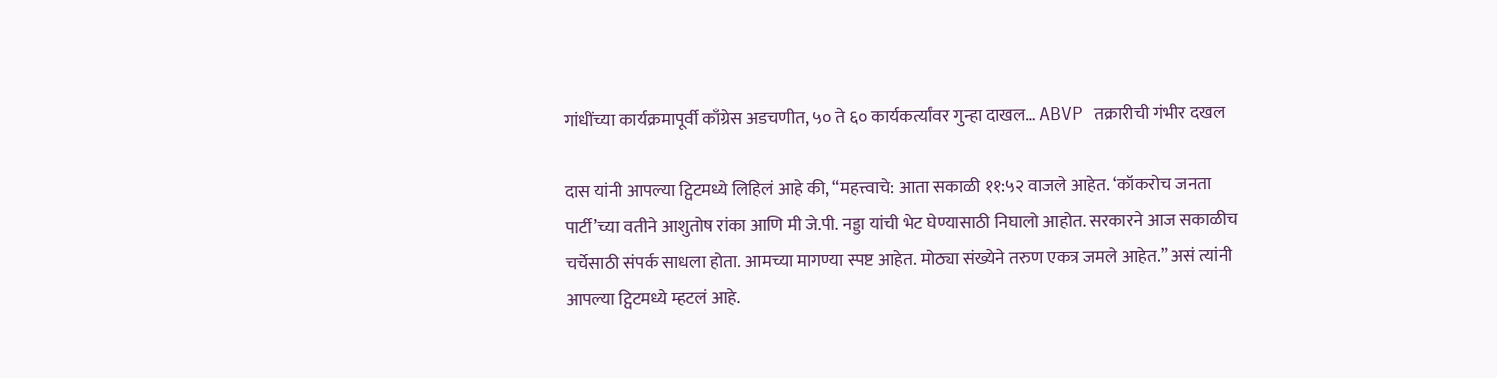गांधींच्या कार्यक्रमापूर्वी काँग्रेस अडचणीत, ५० ते ६० कार्यकर्त्यांवर गुन्हा दाखल… ABVP तक्रारीची गंभीर दखल

दास यांनी आपल्या ट्विटमध्ये लिहिलं आहे की, “महत्त्वाचे: आता सकाळी ११:५२ वाजले आहेत. ‘कॉकरोच जनता पार्टी’च्या वतीने आशुतोष रांका आणि मी जे.पी. नड्डा यांची भेट घेण्यासाठी निघालो आहोत. सरकारने आज सकाळीच चर्चेसाठी संपर्क साधला होता. आमच्या मागण्या स्पष्ट आहेत. मोठ्या संख्येने तरुण एकत्र जमले आहेत.” असं त्यांनी आपल्या ट्विटमध्ये म्हटलं आहे.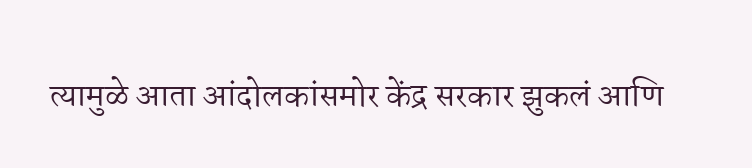त्यामुळे आता आंदोलकांसमोर केंद्र सरकार झुकलं आणि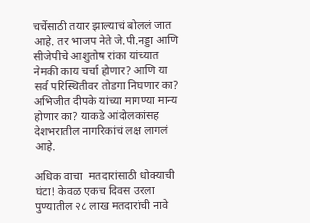चर्चेसाठी तयार झाल्याचं बोललं जात आहे. तर भाजप नेते जे.पी.नड्डा आणि सीजेपीचे आशुतोष रांका यांच्यात नेमकी काय चर्चा होणार? आणि या सर्व परिस्थितीवर तोडगा निघणार का? अभिजीत दीपके यांच्या मागण्या मान्य होणार का? याकडे आंदोलकांसह देशभरातील नागरिकांचं लक्ष लागलं आहे.

अधिक वाचा  मतदारांसाठी धोक्याची घंटा! केवळ एकच दिवस उरला पुण्यातील २८ लाख मतदारांची नावे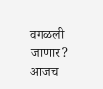वगळली जाणार? आजच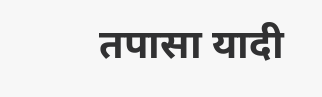तपासा यादी